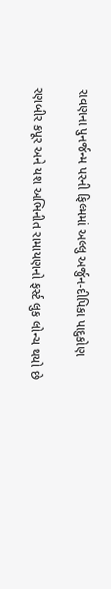રાવણના પુનર્જન્મ પરની ફિલ્મમાં અલ્લુ અર્જુન-દીપિકા પાદુકોણ

રણબીર કપૂર અને યશ અભિનીત રામાયણનો ફર્સ્ટ લુક લોન્ચ થયો છે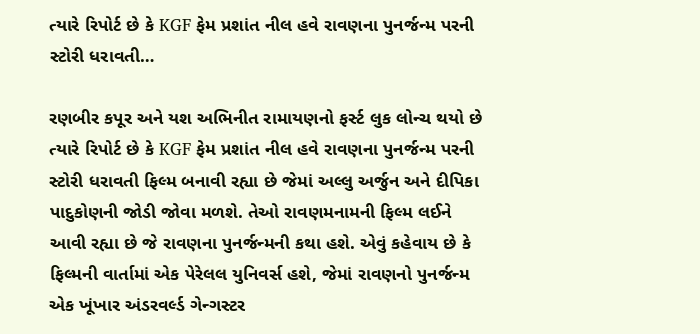ત્યારે રિપોર્ટ છે કે KGF ફેમ પ્રશાંત નીલ હવે રાવણના પુનર્જન્મ પરની સ્ટોરી ધરાવતી…

રણબીર કપૂર અને યશ અભિનીત રામાયણનો ફર્સ્ટ લુક લોન્ચ થયો છે ત્યારે રિપોર્ટ છે કે KGF ફેમ પ્રશાંત નીલ હવે રાવણના પુનર્જન્મ પરની સ્ટોરી ધરાવતી ફિલ્મ બનાવી રહ્યા છે જેમાં અલ્લુ અર્જુન અને દીપિકા પાદુકોણની જોડી જોવા મળશે. તેઓ રાવણમનામની ફિલ્મ લઈને આવી રહ્યા છે જે રાવણના પુનર્જન્મની કથા હશે. એવું કહેવાય છે કે ફિલ્મની વાર્તામાં એક પેરેલલ યુનિવર્સ હશે, જેમાં રાવણનો પુનર્જન્મ એક ખૂંખાર અંડરવર્લ્ડ ગેન્ગસ્ટર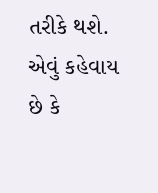તરીકે થશે. એવું કહેવાય છે કે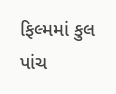ફિલ્મમાં કુલ પાંચ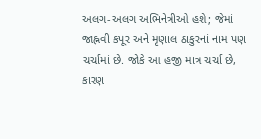અલગ-અલગ અભિનેત્રીઓ હશે; જેમાં જાહ્નવી કપૂર અને મૃણાલ ઠાકુરનાં નામ પણ ચર્ચામાં છે. જોકે આ હજી માત્ર ચર્ચા છે, કારણ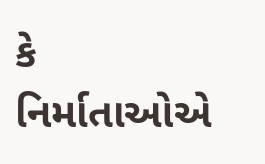કે નિર્માતાઓએ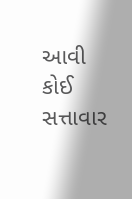આવી કોઈ સત્તાવાર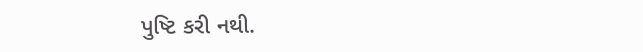પુષ્ટિ કરી નથી.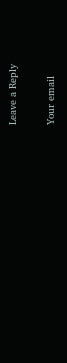Leave a Reply

Your email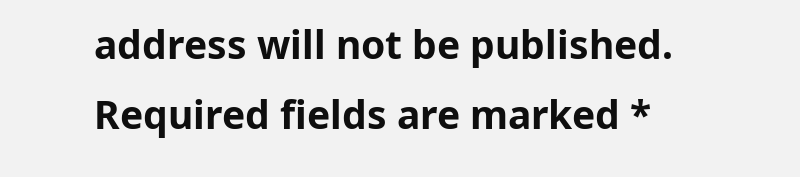address will not be published. Required fields are marked *